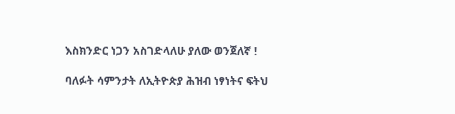እስክንድር ነጋን አስገድላለሁ ያለው ወንጀለኛ !

ባለፉት ሳምንታት ለኢትዮጵያ ሕዝብ ነፃነትና ፍትህ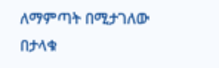ለማምጣት በሚታገለው በታላቁ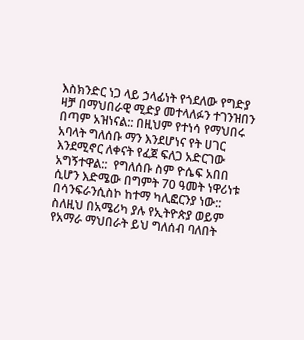እስክንድር ነጋ ላይ ኃላፊነት የጎደለው የግድያ ዛቻ በማህበራዊ ሚድያ መተላለፉን ተገንዝበን በጣም አዝነናል:: በዚህም የተነሳ የማህበሩ አባላት ግለሰቡ ማን እንደሆነና የት ሀገር እንደሚኖር ለቀናት የፈጀ ፍለጋ አድርገው አግኝተዋል::  የግለሰቡ ስም ዮሴፍ አበበ ሲሆን እድሜው በግምት 70 ዓመት ነዋሪነቱ በሳንፍራንሲስኮ ከተማ ካሊፎርንያ ነው:: ስለዚህ በአሜሪካ ያሉ የኢትዮጵያ ወይም የአማራ ማህበራት ይህ ግለሰብ ባለበት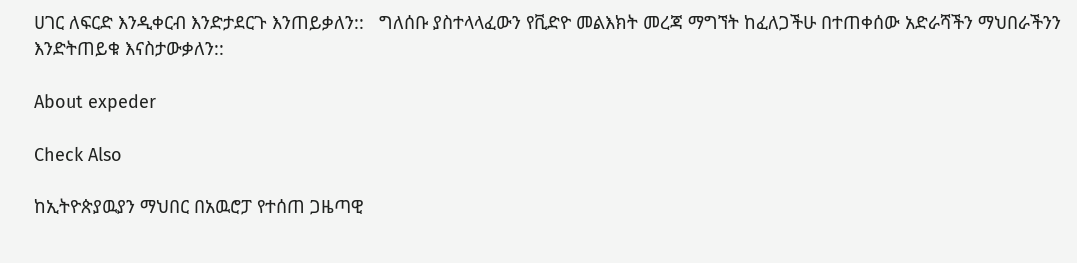ሀገር ለፍርድ እንዲቀርብ እንድታደርጉ እንጠይቃለን::   ግለሰቡ ያስተላላፈውን የቪድዮ መልእክት መረጃ ማግኘት ከፈለጋችሁ በተጠቀሰው አድራሻችን ማህበራችንን እንድትጠይቁ እናስታውቃለን::

About expeder

Check Also

ከኢትዮጵያዉያን ማህበር በአዉሮፓ የተሰጠ ጋዜጣዊ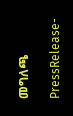መግለጫ

PressRelease-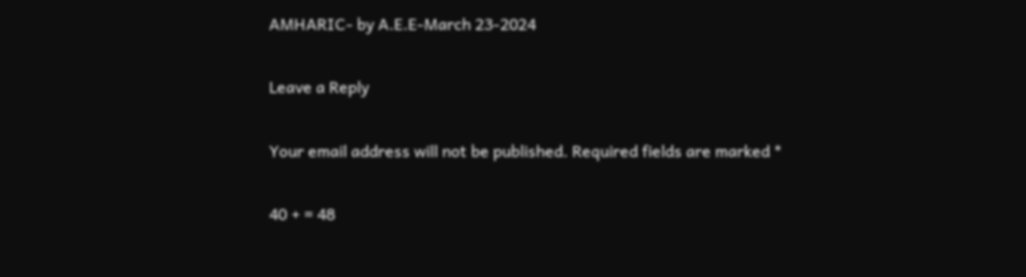AMHARIC- by A.E.E-March 23-2024

Leave a Reply

Your email address will not be published. Required fields are marked *

40 + = 48